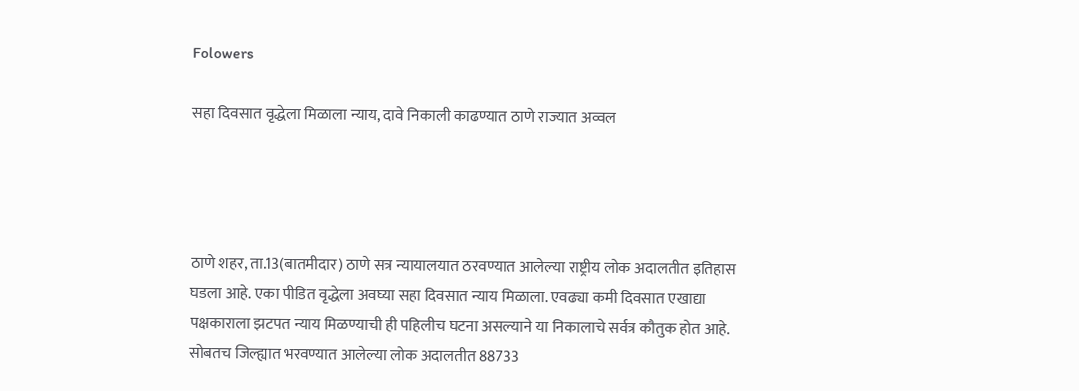Folowers

सहा दिवसात वृद्धेला मिळाला न्याय, दावे निकाली काढण्यात ठाणे राज्यात अव्वल




ठाणे शहर, ता.13(बातमीदार) ठाणे सत्र न्यायालयात ठरवण्यात आलेल्या राष्ट्रीय लोक अदालतीत इतिहास घडला आहे. एका पीडित वृद्धेला अवघ्या सहा दिवसात न्याय मिळाला. एवढ्या कमी दिवसात एखाद्या पक्षकाराला झटपत न्याय मिळण्याची ही पहिलीच घटना असल्याने या निकालाचे सर्वत्र कौतुक होत आहे. सोबतच जिल्ह्यात भरवण्यात आलेल्या लोक अदालतीत 88733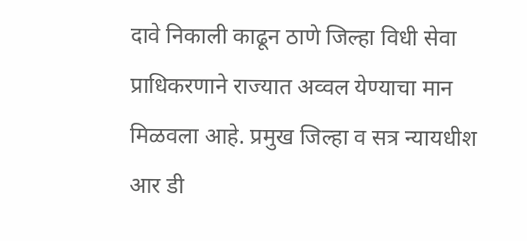दावे निकाली काढून ठाणे जिल्हा विधी सेवा प्राधिकरणाने राज्यात अव्वल येण्याचा मान मिळवला आहे. प्रमुख जिल्हा व सत्र न्यायधीश आर डी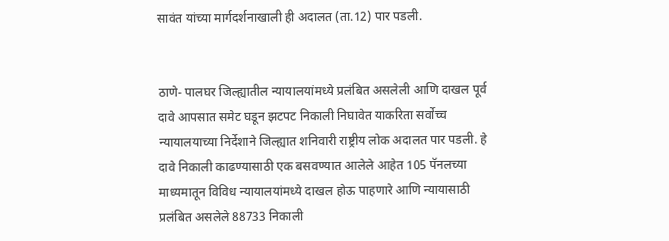सावंत यांच्या मार्गदर्शनाखाली ही अदालत (ता.12) पार पडली.


ठाणे- पालघर जिल्ह्यातील न्यायालयांमध्ये प्रलंबित असलेली आणि दाखल पूर्व दावे आपसात समेट घडून झटपट निकाली निघावेत याकरिता सर्वोच्च न्यायालयाच्या निर्देशाने जिल्ह्यात शनिवारी राष्ट्रीय लोक अदालत पार पडली. हे दावे निकाली काढण्यासाठी एक बसवण्यात आलेले आहेत 105 पॅनलच्या माध्यमातून विविध न्यायालयांमध्ये दाखल होऊ पाहणारे आणि न्यायासाठी प्रलंबित असलेले 88733 निकाली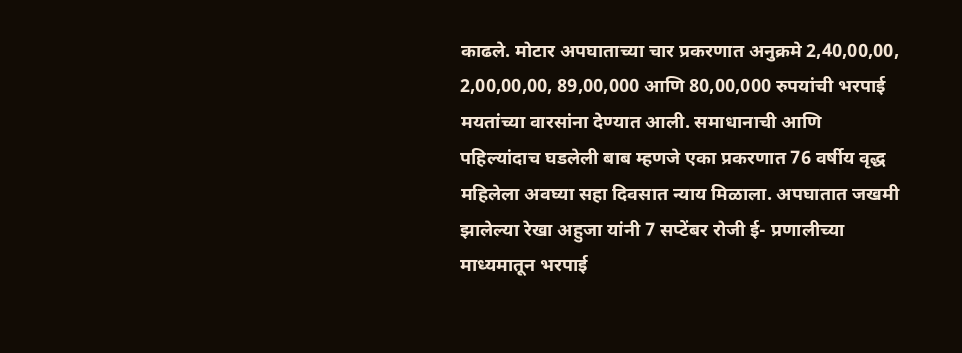काढले. मोटार अपघाताच्या चार प्रकरणात अनुक्रमे 2,40,00,00, 2,00,00,00, 89,00,000 आणि 80,00,000 रुपयांची भरपाई मयतांच्या वारसांना देण्यात आली. समाधानाची आणि पहिल्यांदाच घडलेली बाब म्हणजे एका प्रकरणात 76 वर्षीय वृद्ध महिलेला अवघ्या सहा दिवसात न्याय मिळाला. अपघातात जखमी झालेल्या रेखा अहुजा यांनी 7 सप्टेंबर रोजी ई- प्रणालीच्या माध्यमातून भरपाई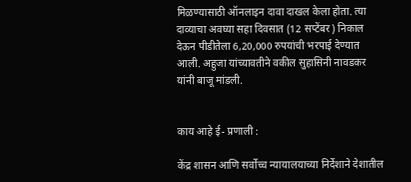मिळण्यासाठी ऑनलाइन दावा दाखल केला होता. त्या दाव्याचा अवघ्या सहा दिवसात (12 सप्टेंबर) निकाल देऊन पीडीतेला 6,20,000 रुपयांची भरपाई देण्यात आली. अहुजा यांच्यावतीने वकील सुहासिनी नावडकर यांनी बाजू मांडली.


काय आहे ई- प्रणाली :

केंद्र शासन आणि सर्वोच्च न्यायालयाच्या निर्देशाने देशातील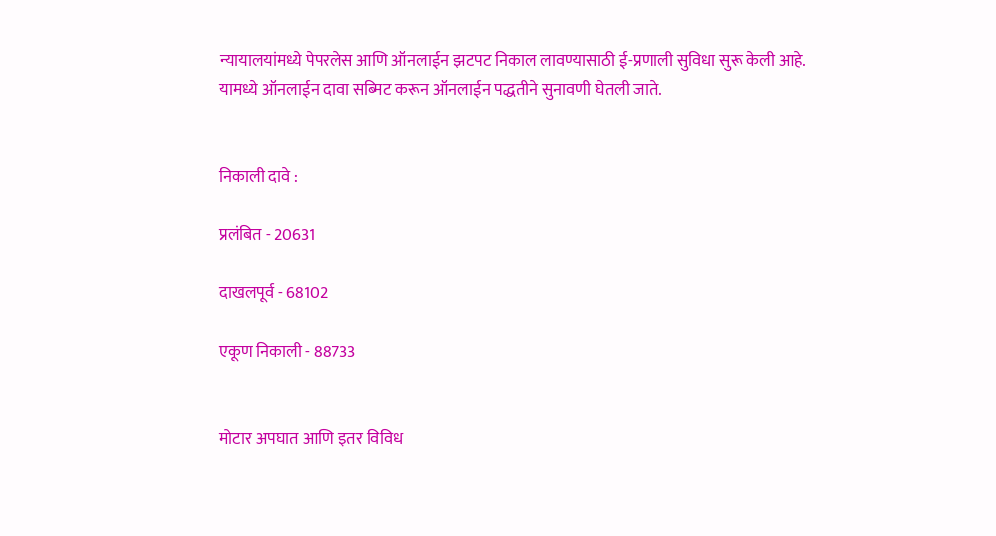न्यायालयांमध्ये पेपरलेस आणि ऑनलाईन झटपट निकाल लावण्यासाठी ई-प्रणाली सुविधा सुरू केली आहे. यामध्ये ऑनलाईन दावा सब्मिट करून ऑनलाईन पद्धतीने सुनावणी घेतली जाते.


निकाली दावे :

प्रलंबित - 20631

दाखलपूर्व - 68102

एकूण निकाली - 88733


मोटार अपघात आणि इतर विविध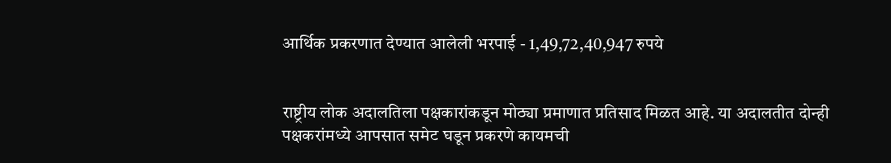आर्थिक प्रकरणात देण्यात आलेली भरपाई - 1,49,72,40,947 रुपये


राष्ट्रीय लोक अदालतिला पक्षकारांकडून मोठ्या प्रमाणात प्रतिसाद मिळत आहे. या अदालतीत दोन्ही पक्षकरांमध्ये आपसात समेट घडून प्रकरणे कायमची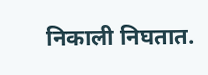निकाली निघतात.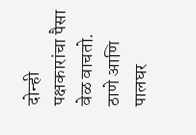दोन्ही पक्षकारांचा पैसा वेळ वाचतो. ठाणे आणि पालघर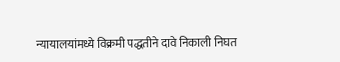न्यायालयांमध्ये विक्रमी पद्धतीने दावे निकाली निघत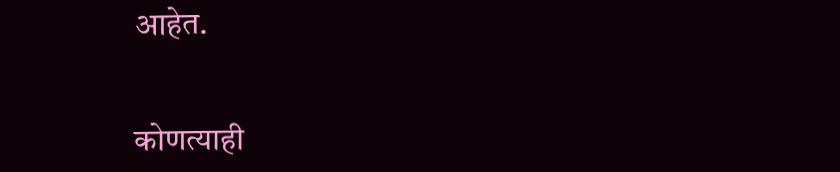आहेत.


कोणत्याही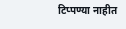टिप्पण्‍या नाहीत